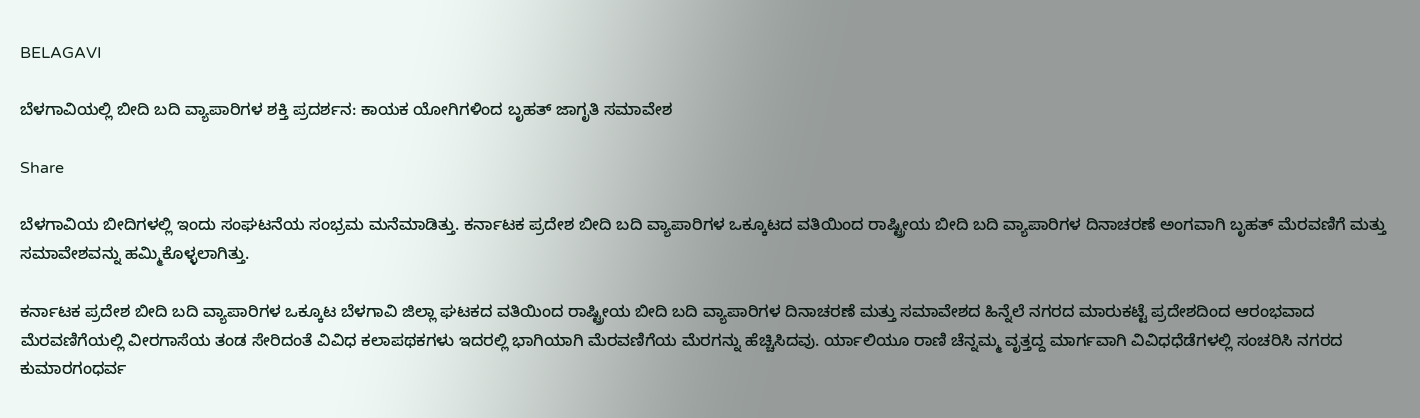BELAGAVI

ಬೆಳಗಾವಿಯಲ್ಲಿ ಬೀದಿ ಬದಿ ವ್ಯಾಪಾರಿಗಳ ಶಕ್ತಿ ಪ್ರದರ್ಶನ: ಕಾಯಕ ಯೋಗಿಗಳಿಂದ ಬೃಹತ್ ಜಾಗೃತಿ ಸಮಾವೇಶ

Share

ಬೆಳಗಾವಿಯ ಬೀದಿಗಳಲ್ಲಿ ಇಂದು ಸಂಘಟನೆಯ ಸಂಭ್ರಮ ಮನೆಮಾಡಿತ್ತು. ಕರ್ನಾಟಕ ಪ್ರದೇಶ ಬೀದಿ ಬದಿ ವ್ಯಾಪಾರಿಗಳ ಒಕ್ಕೂಟದ ವತಿಯಿಂದ ರಾಷ್ಟ್ರೀಯ ಬೀದಿ ಬದಿ ವ್ಯಾಪಾರಿಗಳ ದಿನಾಚರಣೆ ಅಂಗವಾಗಿ ಬೃಹತ್ ಮೆರವಣಿಗೆ ಮತ್ತು ಸಮಾವೇಶವನ್ನು ಹಮ್ಮಿಕೊಳ್ಳಲಾಗಿತ್ತು.

ಕರ್ನಾಟಕ ಪ್ರದೇಶ ಬೀದಿ ಬದಿ ವ್ಯಾಪಾರಿಗಳ ಒಕ್ಕೂಟ ಬೆಳಗಾವಿ ಜಿಲ್ಲಾ ಘಟಕದ ವತಿಯಿಂದ ರಾಷ್ಟ್ರೀಯ ಬೀದಿ ಬದಿ ವ್ಯಾಪಾರಿಗಳ ದಿನಾಚರಣೆ ಮತ್ತು ಸಮಾವೇಶದ ಹಿನ್ನೆಲೆ ನಗರದ ಮಾರುಕಟ್ಟೆ ಪ್ರದೇಶದಿಂದ ಆರಂಭವಾದ ಮೆರವಣಿಗೆಯಲ್ಲಿ ವೀರಗಾಸೆಯ ತಂಡ ಸೇರಿದಂತೆ ವಿವಿಧ ಕಲಾಪಥಕಗಳು ಇದರಲ್ಲಿ ಭಾಗಿಯಾಗಿ ಮೆರವಣಿಗೆಯ ಮೆರಗನ್ನು ಹೆಚ್ಚಿಸಿದವು. ರ್ಯಾಲಿಯೂ ರಾಣಿ ಚೆನ್ನಮ್ಮ ವೃತ್ತದ್ದ ಮಾರ್ಗವಾಗಿ ವಿವಿಧಧೆಡೆಗಳಲ್ಲಿ ಸಂಚರಿಸಿ ನಗರದ ಕುಮಾರಗಂಧರ್ವ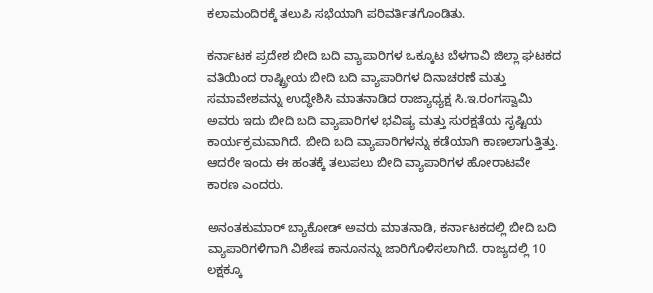ಕಲಾಮಂದಿರಕ್ಕೆ ತಲುಪಿ ಸಭೆಯಾಗಿ ಪರಿವರ್ತಿತಗೊಂಡಿತು.

ಕರ್ನಾಟಕ ಪ್ರದೇಶ ಬೀದಿ ಬದಿ ವ್ಯಾಪಾರಿಗಳ ಒಕ್ಕೂಟ ಬೆಳಗಾವಿ ಜಿಲ್ಲಾ ಘಟಕದ ವತಿಯಿಂದ ರಾಷ್ಟ್ರೀಯ ಬೀದಿ ಬದಿ ವ್ಯಾಪಾರಿಗಳ ದಿನಾಚರಣೆ ಮತ್ತು ಸಮಾವೇಶವನ್ನು ಉದ್ಧೇಶಿಸಿ ಮಾತನಾಡಿದ ರಾಜ್ಯಾಧ್ಯಕ್ಷ ಸಿ.ಇ.ರಂಗಸ್ವಾಮಿ ಅವರು ಇದು ಬೀದಿ ಬದಿ ವ್ಯಾಪಾರಿಗಳ ಭವಿಷ್ಯ ಮತ್ತು ಸುರಕ್ಷತೆಯ ಸೃಷ್ಟಿಯ ಕಾರ್ಯಕ್ರಮವಾಗಿದೆ. ಬೀದಿ ಬದಿ ವ್ಯಾಪಾರಿಗಳನ್ನು ಕಡೆಯಾಗಿ ಕಾಣಲಾಗುತ್ತಿತ್ತು. ಆದರೇ ಇಂದು ಈ ಹಂತಕ್ಕೆ ತಲುಪಲು ಬೀದಿ ವ್ಯಾಪಾರಿಗಳ ಹೋರಾಟವೇ ಕಾರಣ ಎಂದರು.

ಅನಂತಕುಮಾರ್ ಬ್ಯಾಕೋಡ್ ಅವರು ಮಾತನಾಡಿ, ಕರ್ನಾಟಕದಲ್ಲಿ ಬೀದಿ ಬದಿ ವ್ಯಾಪಾರಿಗಳಿಗಾಗಿ ವಿಶೇಷ ಕಾನೂನನ್ನು ಜಾರಿಗೊಳಿಸಲಾಗಿದೆ. ರಾಜ್ಯದಲ್ಲಿ 10 ಲಕ್ಷಕ್ಕೂ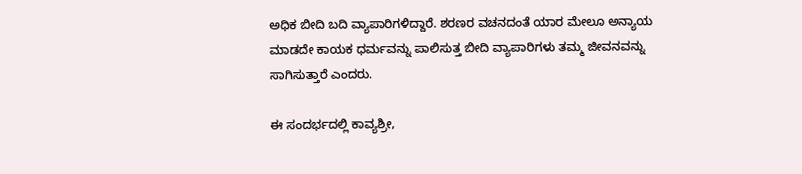ಅಧಿಕ ಬೀದಿ ಬದಿ ವ್ಯಾಪಾರಿಗಳಿದ್ದಾರೆ. ಶರಣರ ವಚನದಂತೆ ಯಾರ ಮೇಲೂ ಅನ್ಯಾಯ ಮಾಡದೇ ಕಾಯಕ ಧರ್ಮವನ್ನು ಪಾಲಿಸುತ್ತ ಬೀದಿ ವ್ಯಾಪಾರಿಗಳು ತಮ್ಮ ಜೀವನವನ್ನು ಸಾಗಿಸುತ್ತಾರೆ ಎಂದರು.

ಈ ಸಂದರ್ಭದಲ್ಲಿ ಕಾವ್ಯಶ್ರೀ,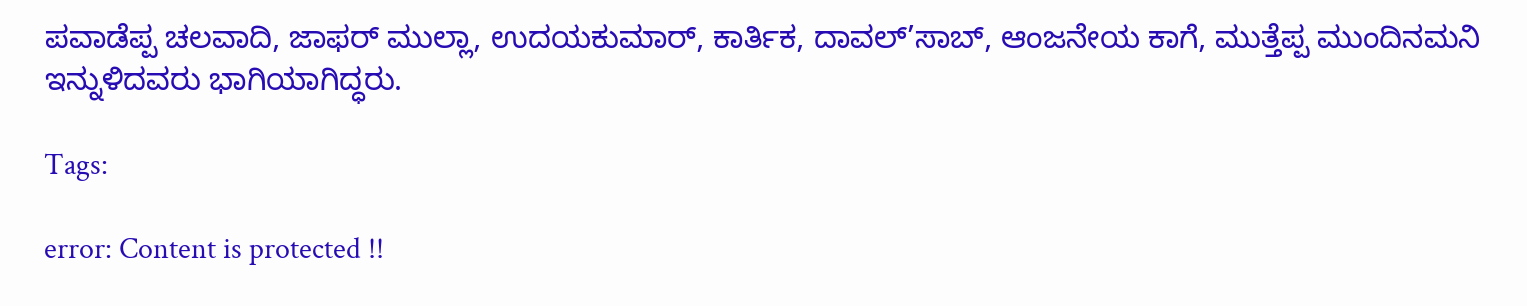ಪವಾಡೆಪ್ಪ ಚಲವಾದಿ, ಜಾಫರ್ ಮುಲ್ಲಾ, ಉದಯಕುಮಾರ್, ಕಾರ್ತಿಕ, ದಾವಲ್’ಸಾಬ್, ಆಂಜನೇಯ ಕಾಗೆ, ಮುತ್ತೆಪ್ಪ ಮುಂದಿನಮನಿ ಇನ್ನುಳಿದವರು ಭಾಗಿಯಾಗಿದ್ಧರು.

Tags:

error: Content is protected !!